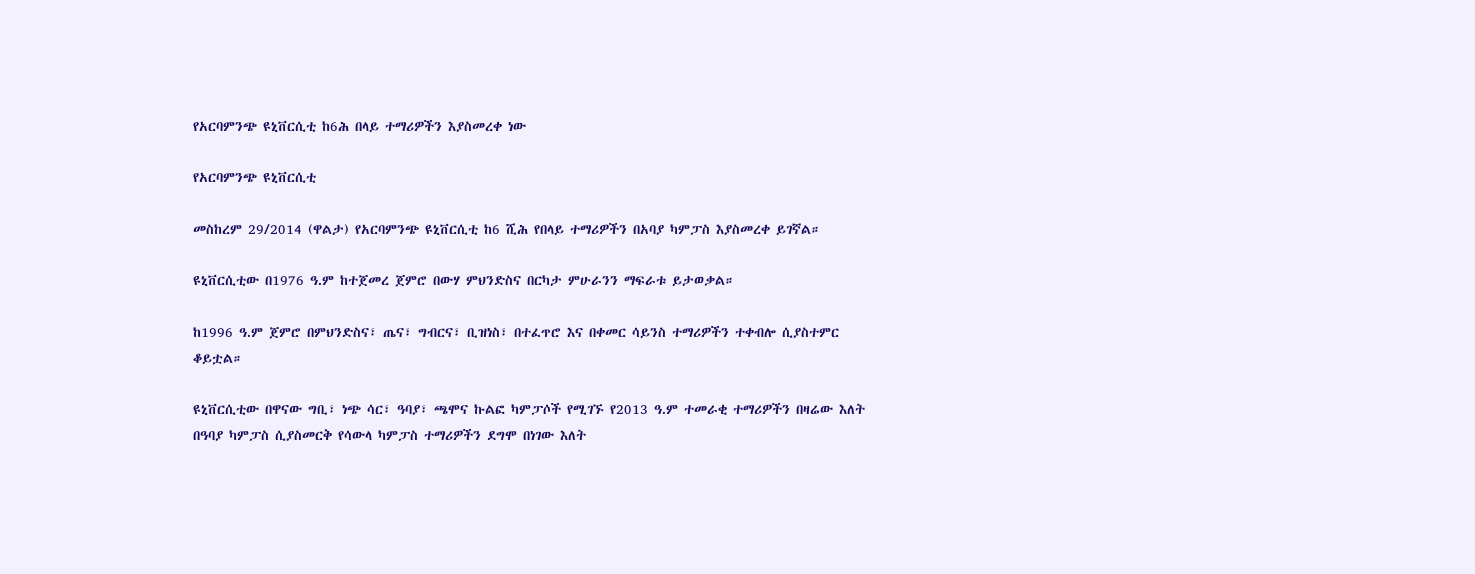የአርባምንጭ ዩኒቨርሲቲ ከ6ሕ በላይ ተማሪዎችን እያስመረቀ ነው

የአርባምንጭ ዩኒቨርሲቲ

መስከረም 29/2014 (ዋልታ) የአርባምንጭ ዩኒቨርሲቲ ከ6 ሺሕ የበላይ ተማሪዎችን በአባያ ካምፓስ እያስመረቀ ይገኛል።

ዩኒቨርሲቲው በ1976 ዓ.ም ከተጀመረ ጀምሮ በውሃ ምህንድስና በርካታ ምሁራንን ማፍራቱ ይታወቃል።

ከ1996 ዓ.ም ጀምሮ በምህንድስና፣ ጤና፣ ግብርና፣ ቢዝነስ፣ በተፈጥሮ እና በቀመር ሳይንስ ተማሪዎችን ተቀብሎ ሲያስተምር ቆይቷል።

ዩኒቨርሲቲው በዋናው ግቢ፣ ነጭ ሳር፣ ዓባያ፣ ጫሞና ኩልፎ ካምፓሶች የሚገኙ የ2013 ዓ.ም ተመራቂ ተማሪዎችን በዛሬው እለት በዓባያ ካምፓስ ሲያስመርቅ የሳውላ ካምፓስ ተማሪዎችን ደግሞ በነገው እለት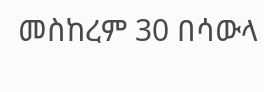መስከረም 30 በሳውላ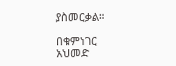ያስመርቃል።

በቁምነገር አህመድ